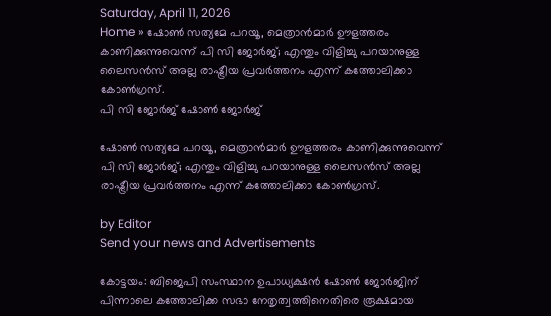Saturday, April 11, 2026
Home » ഷോൺ സത്യമേ പറയൂ, മെത്രാൻമാർ ഊളത്തരം കാണിക്കുന്നുവെന്ന് പി സി ജോർജ്; എന്തും വിളിച്ചു പറയാനുള്ള ലൈസൻസ് അല്ല രാഷ്ട്രീയ പ്രവർത്തനം എന്ന് കത്തോലിക്കാ കോൺഗ്രസ്.
പി സി ജോർജ് ഷോൺ ജോർജ്

ഷോൺ സത്യമേ പറയൂ, മെത്രാൻമാർ ഊളത്തരം കാണിക്കുന്നുവെന്ന് പി സി ജോർജ്; എന്തും വിളിച്ചു പറയാനുള്ള ലൈസൻസ് അല്ല രാഷ്ട്രീയ പ്രവർത്തനം എന്ന് കത്തോലിക്കാ കോൺഗ്രസ്.

by Editor
Send your news and Advertisements

കോട്ടയം: ബിജെപി സംസ്ഥാന ഉപാധ്യക്ഷൻ ഷോൺ ജോർജിന് പിന്നാലെ കത്തോലിക്ക സഭാ നേതൃത്വത്തിനെതിരെ രൂക്ഷമായ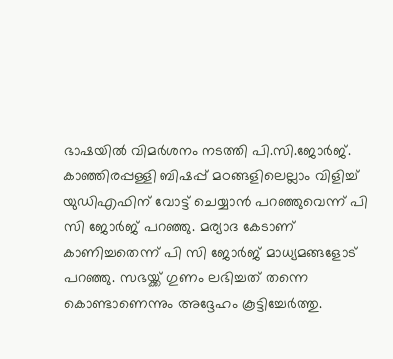ഭാഷയിൽ വിമർശനം നടത്തി പി.സി.ജോർജ്. കാഞ്ഞിരപ്പള്ളി ബിഷപ്പ് മഠങ്ങളിലെല്ലാം വിളിച്ച് യുഡിഎഫിന് വോട്ട് ചെയ്യാന്‍ പറഞ്ഞുവെന്ന് പി സി ജോര്‍ജ് പറഞ്ഞു. മര്യാദ കേടാണ് കാണിച്ചതെന്ന് പി സി ജോര്‍ജ് മാധ്യമങ്ങളോട് പറഞ്ഞു. സഭയ്ക്ക് ഗുണം ലഭിച്ചത് തന്നെ കൊണ്ടാണെന്നും അദ്ദേഹം കൂട്ടിച്ചേര്‍ത്തു.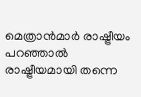മെത്രാൻമാർ രാഷ്ട്രീയം പറഞ്ഞാൽ രാഷ്ട്രീയമായി തന്നെ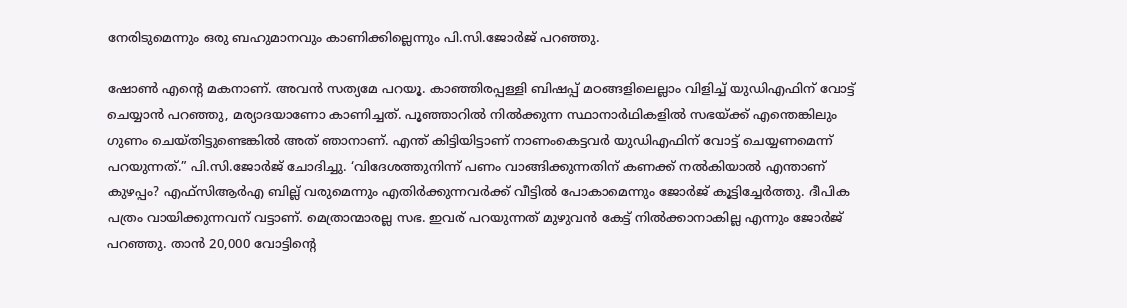നേരിടുമെന്നും ഒരു ബഹുമാനവും കാണിക്കില്ലെന്നും പി.സി.ജോർജ് പറഞ്ഞു.

ഷോൺ എന്റെ മകനാണ്. അവൻ സത്യമേ പറയൂ. കാഞ്ഞിരപ്പള്ളി ബിഷപ്പ് മഠങ്ങളിലെല്ലാം വിളിച്ച് യുഡിഎഫിന് വോട്ട് ചെയ്യാൻ പറഞ്ഞു, മര്യാദയാണോ കാണിച്ചത്. പൂഞ്ഞാറിൽ നിൽക്കുന്ന സ്ഥാനാർഥികളിൽ സഭയ്ക്ക് എന്തെങ്കിലും ഗുണം ചെയ്തിട്ടുണ്ടെങ്കിൽ അത് ഞാനാണ്. എന്ത് കിട്ടിയിട്ടാണ് നാണംകെട്ടവർ യുഡിഎഫിന് വോട്ട് ചെയ്യണമെന്ന് പറയുന്നത്.” പി.സി.ജോർജ് ചോദിച്ചു. ‘വിദേശത്തുനിന്ന് പണം വാങ്ങിക്കുന്നതിന് കണക്ക് നൽകിയാൽ എന്താണ് കുഴപ്പം? എഫ്‌സിആർഎ ബില്ല് വരുമെന്നും എതിർക്കുന്നവർക്ക് വീട്ടിൽ പോകാമെന്നും ജോർജ് കൂട്ടിച്ചേർത്തു. ദീപിക പത്രം വായിക്കുന്നവന് വട്ടാണ്. മെത്രാന്മാരല്ല സഭ. ഇവര് പറയുന്നത് മുഴുവൻ കേട്ട് നിൽക്കാനാകില്ല എന്നും ജോർജ് പറഞ്ഞു. താൻ 20,000 വോട്ടിന്റെ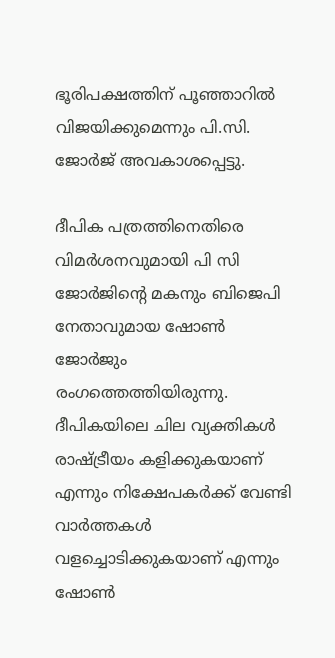ഭൂരിപക്ഷത്തിന് പൂഞ്ഞാറിൽ വിജയിക്കുമെന്നും പി.സി. ജോർജ് അവകാശപ്പെട്ടു.

ദീപിക പത്രത്തിനെതിരെ വിമര്‍ശനവുമായി പി സി ജോർജിന്റെ മകനും ബിജെപി നേതാവുമായ ഷോണ്‍ ജോര്‍ജും രംഗത്തെത്തിയിരുന്നു. ദീപികയിലെ ചില വ്യക്തികള്‍ രാഷ്ട്രീയം കളിക്കുകയാണ് എന്നും നിക്ഷേപകര്‍ക്ക് വേണ്ടി വാര്‍ത്തകള്‍ വളച്ചൊടിക്കുകയാണ് എന്നും ഷോണ്‍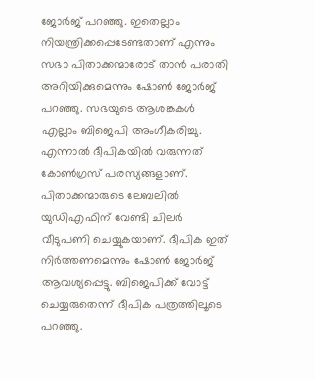ജോര്‍ജ് പറഞ്ഞു. ഇതെല്ലാം നിയന്ത്രിക്കപ്പെടേണ്ടതാണ് എന്നും സഭാ പിതാക്കന്മാരോട് താന്‍ പരാതി അറിയിക്കുമെന്നും ഷോണ്‍ ജോര്‍ജ് പറഞ്ഞു. സഭയുടെ ആശങ്കകള്‍ എല്ലാം ബിജെപി അംഗീകരിച്ചു. എന്നാല്‍ ദീപികയില്‍ വരുന്നത് കോണ്‍ഗ്രസ് പരസ്യങ്ങളാണ്. പിതാക്കന്മാരുടെ ലേബലില്‍ യുഡിഎഫിന് വേണ്ടി ചിലര്‍ വീടുപണി ചെയ്യുകയാണ്. ദീപിക ഇത് നിര്‍ത്തണമെന്നും ഷോണ്‍ ജോര്‍ജ് ആവശ്യപ്പെട്ടു. ബിജെപിക്ക് വോട്ട് ചെയ്യരുതെന്ന് ദീപിക പത്രത്തിലൂടെ പറഞ്ഞു.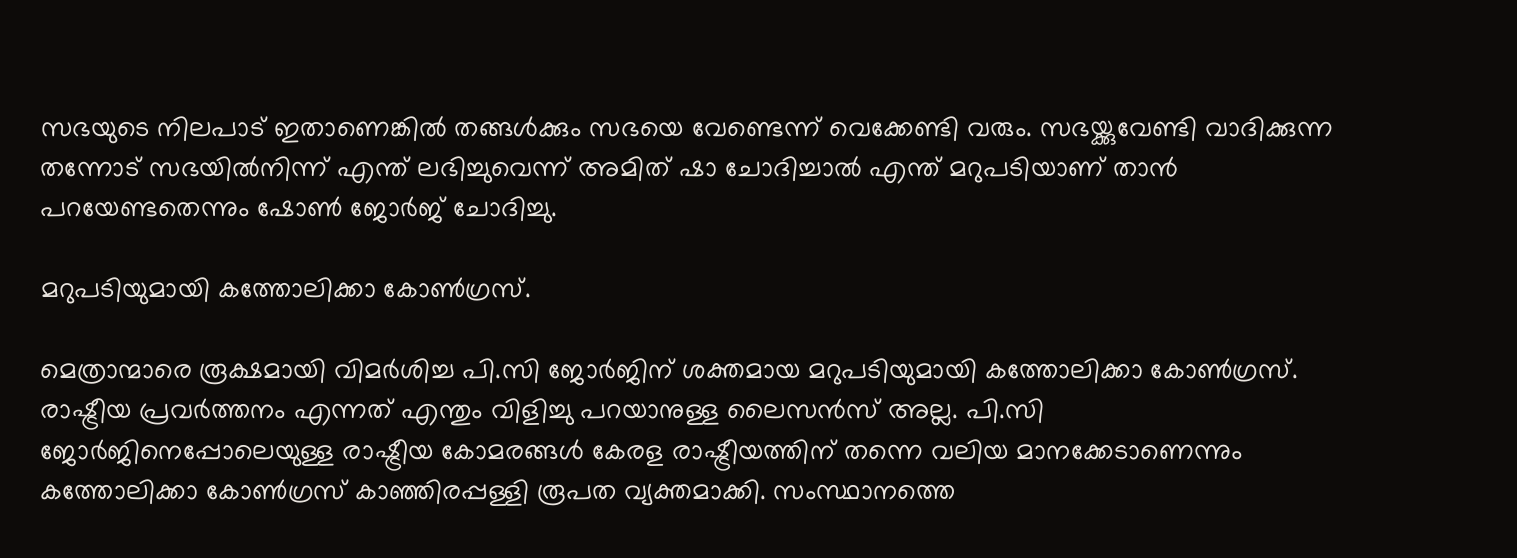സഭയുടെ നിലപാട് ഇതാണെങ്കിൽ തങ്ങൾക്കും സഭയെ വേണ്ടെന്ന് വെക്കേണ്ടി വരും. സഭയ്ക്കുവേണ്ടി വാദിക്കുന്ന തന്നോട് സഭയിൽനിന്ന് എന്ത് ലഭിച്ചുവെന്ന് അമിത് ഷാ ചോദിച്ചാൽ എന്ത് മറുപടിയാണ് താൻ പറയേണ്ടതെന്നും ഷോൺ ജോർജ് ചോദിച്ചു.

മറുപടിയുമായി കത്തോലിക്കാ കോൺഗ്രസ്.

മെത്രാന്മാരെ രൂക്ഷമായി വിമർശിച്ച പി.സി ജോർജിന് ശക്തമായ മറുപടിയുമായി കത്തോലിക്കാ കോൺഗ്രസ്. രാഷ്ട്രീയ പ്രവർത്തനം എന്നത് എന്തും വിളിച്ചു പറയാനുള്ള ലൈസൻസ് അല്ല. പി.സി ജോർജിനെപ്പോലെയുള്ള രാഷ്ട്രീയ കോമരങ്ങൾ കേരള രാഷ്ട്രീയത്തിന് തന്നെ വലിയ മാനക്കേടാണെന്നും കത്തോലിക്കാ കോൺഗ്രസ് കാഞ്ഞിരപ്പള്ളി രൂപത വ്യക്തമാക്കി. സംസ്ഥാനത്തെ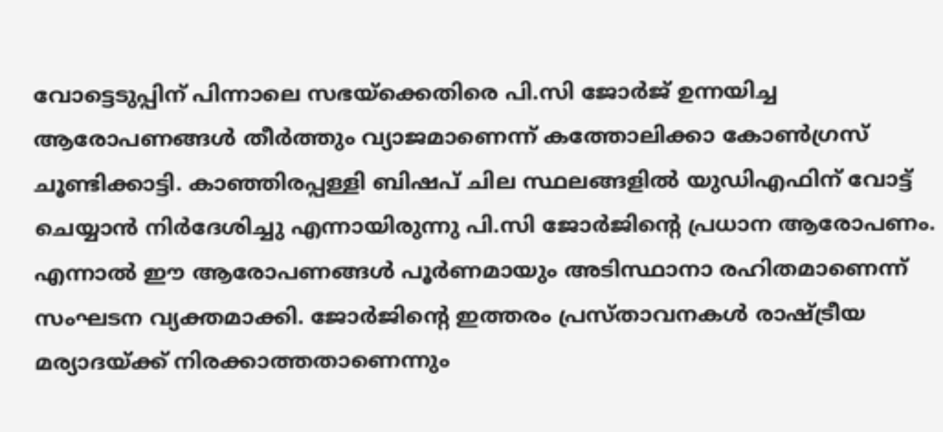വോട്ടെടുപ്പിന് പിന്നാലെ സഭയ്ക്കെതിരെ പി.സി ജോർജ് ഉന്നയിച്ച ആരോപണങ്ങൾ തീർത്തും വ്യാജമാണെന്ന് കത്തോലിക്കാ കോൺഗ്രസ് ചൂണ്ടിക്കാട്ടി. കാഞ്ഞിരപ്പള്ളി ബിഷപ് ചില സ്ഥലങ്ങളിൽ യുഡിഎഫിന് വോട്ട് ചെയ്യാൻ നിർദേശിച്ചു എന്നായിരുന്നു പി.സി ജോർജിൻ്റെ പ്രധാന ആരോപണം. എന്നാൽ ഈ ആരോപണങ്ങൾ പൂർണമായും അടിസ്ഥാനാ രഹിതമാണെന്ന് സംഘടന വ്യക്തമാക്കി. ജോർജിന്റെ ഇത്തരം പ്രസ്താവനകൾ രാഷ്ട്രീയ മര്യാദയ്ക്ക് നിരക്കാത്തതാണെന്നും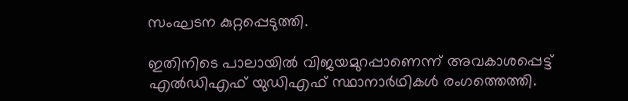സംഘടന കുറ്റപ്പെടുത്തി.

ഇതിനിടെ പാലായിൽ വിജയമുറപ്പാണെന്ന് അവകാശപ്പെട്ട് എൽഡിഎഫ് യുഡിഎഫ് സ്ഥാനാർഥികൾ രംഗത്തെത്തി.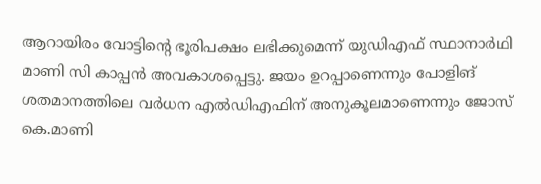ആറായിരം വോട്ടിന്റെ ഭൂരിപക്ഷം ലഭിക്കുമെന്ന് യുഡിഎഫ് സ്ഥാനാർഥി മാണി സി കാപ്പൻ അവകാശപ്പെട്ടു. ജയം ഉറപ്പാണെന്നും പോളിങ് ശതമാനത്തിലെ വർധന എൽഡിഎഫിന് അനുകൂലമാണെന്നും ജോസ് കെ.മാണി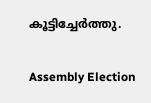കൂട്ടിച്ചേർത്തു.

Assembly Election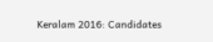Keralam 2016: Candidates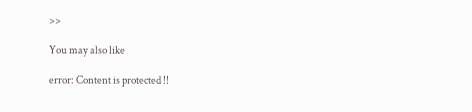>>

You may also like

error: Content is protected !!